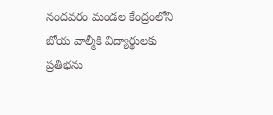నందవరం మండల కేంద్రంలోని బోయ వాల్మీకి విద్యార్థులకు ప్రతిభను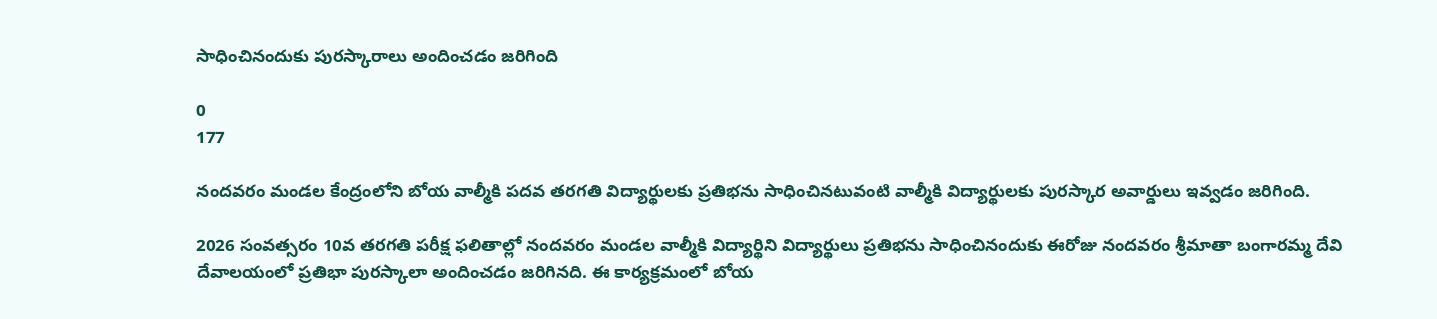సాధించినందుకు పురస్కారాలు అందించడం జరిగింది

0
177

నందవరం మండల కేంద్రంలోని బోయ వాల్మీకి పదవ తరగతి విద్యార్థులకు ప్రతిభను సాధించినటువంటి వాల్మీకి విద్యార్థులకు పురస్కార అవార్డులు ఇవ్వడం జరిగింది.

2026 సంవత్సరం 10వ తరగతి పరీక్ష ఫలితాల్లో నందవరం మండల వాల్మీకి విద్యార్థిని విద్యార్థులు ప్రతిభను సాధించినందుకు ఈరోజు నందవరం శ్రీమాతా బంగారమ్మ దేవి దేవాలయంలో ప్రతిభా పురస్కాలా అందించడం జరిగినది. ఈ కార్యక్రమంలో బోయ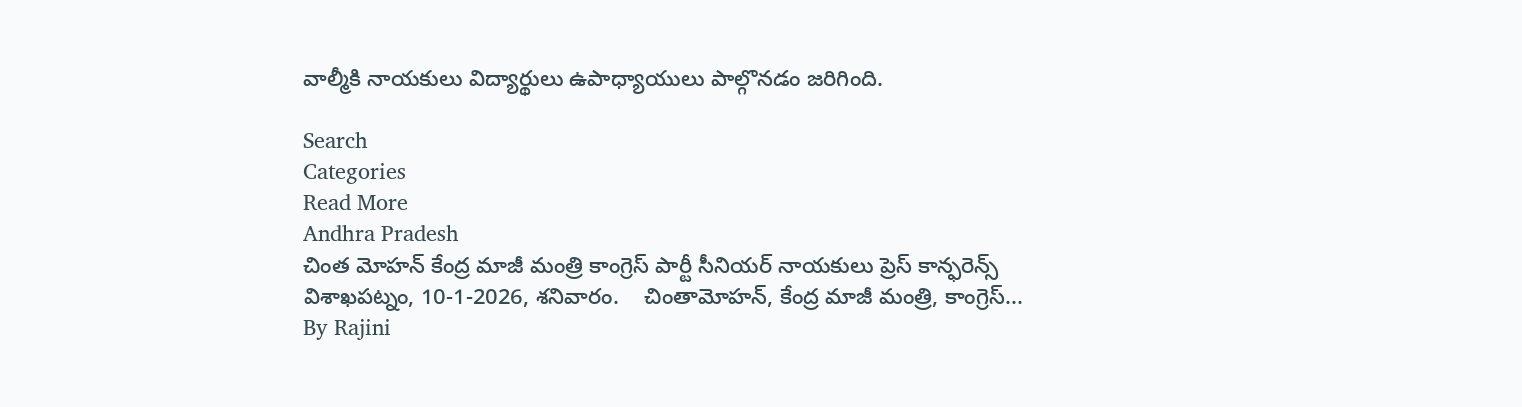వాల్మీకి నాయకులు విద్యార్థులు ఉపాధ్యాయులు పాల్గొనడం జరిగింది.

Search
Categories
Read More
Andhra Pradesh
చింత మోహన్ కేంద్ర మాజీ మంత్రి కాంగ్రెస్ పార్టీ సీనియర్ నాయకులు ప్రెస్ కాన్ఫరెన్స్
విశాఖపట్నం, 10-1-2026, శనివారం.    చింతామోహన్, కేంద్ర మాజీ మంత్రి, కాంగ్రెస్...
By Rajini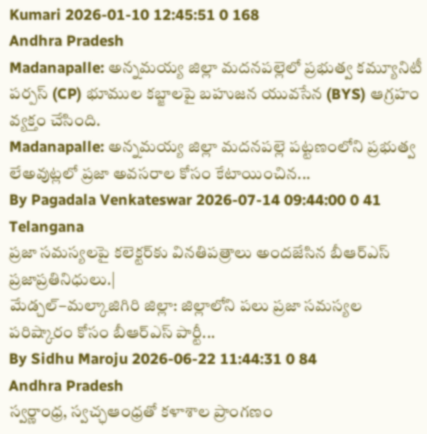Kumari 2026-01-10 12:45:51 0 168
Andhra Pradesh
Madanapalle: అన్నమయ్య జిల్లా మదనపల్లెలో ప్రభుత్వ కమ్యూనిటీ పర్పస్ (CP) భూముల కబ్జాలపై బహుజన యువసేన (BYS) ఆగ్రహం వ్యక్తం చేసింది.
Madanapalle: అన్నమయ్య జిల్లా మదనపల్లె పట్టణంలోని ప్రభుత్వ లేఅవుట్లలో ప్రజా అవసరాల కోసం కేటాయించిన...
By Pagadala Venkateswar 2026-07-14 09:44:00 0 41
Telangana
ప్రజా సమస్యలపై కలెక్టర్‌కు వినతిపత్రాలు అందజేసిన బీఆర్ఎస్ ప్రజాప్రతినిధులు.|
మేడ్చల్–మల్కాజిగిరి జిల్లా: జిల్లాలోని పలు ప్రజా సమస్యల పరిష్కారం కోసం బీఆర్ఎస్ పార్టీ...
By Sidhu Maroju 2026-06-22 11:44:31 0 84
Andhra Pradesh
స్వర్ణాంధ్ర, స్వచ్ఛఆంధ్రతో కళాశాల ప్రాంగణం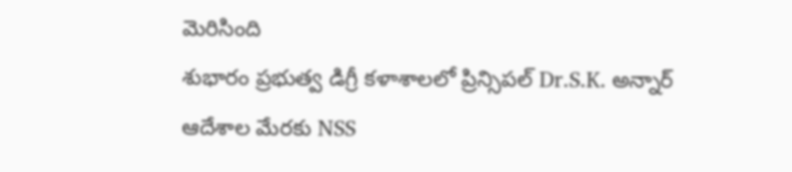మెరిసింది
శుభారం ప్రభుత్వ డిగ్రీ కళాశాలలో ప్రిన్సిపల్ Dr.S.K. అన్నార్ ఆదేశాల మేరకు NSS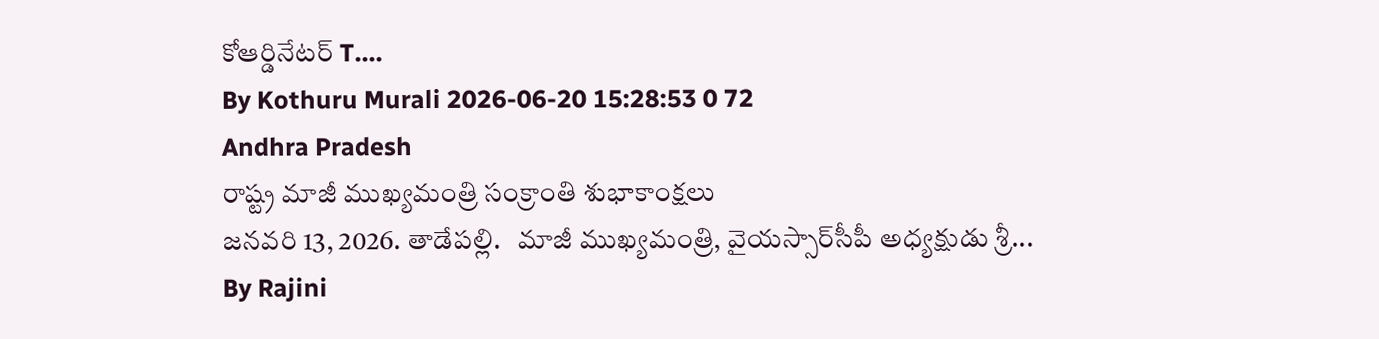కోఆర్డినేటర్ T....
By Kothuru Murali 2026-06-20 15:28:53 0 72
Andhra Pradesh
రాష్ట్ర మాజీ ముఖ్యమంత్రి సంక్రాంతి శుభాకాంక్షలు
జనవరి 13, 2026. తాడేపల్లి.   మాజీ ముఖ్యమంత్రి, వైయస్సార్‌సీపీ అధ్యక్షుడు శ్రీ...
By Rajini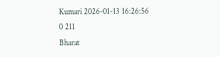Kumari 2026-01-13 16:26:56 0 211
Bharat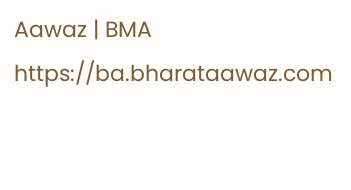Aawaz | BMA https://ba.bharataawaz.com